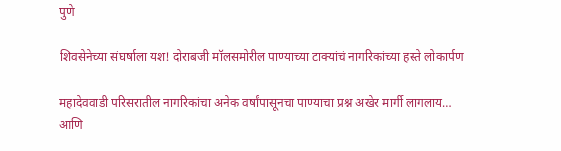पुणे

शिवसेनेच्या संघर्षाला यश! दोराबजी मॉलसमोरील पाण्याच्या टाक्यांचं नागरिकांच्या हस्ते लोकार्पण

महादेववाडी परिसरातील नागरिकांचा अनेक वर्षांपासूनचा पाण्याचा प्रश्न अखेर मार्गी लागलाय… आणि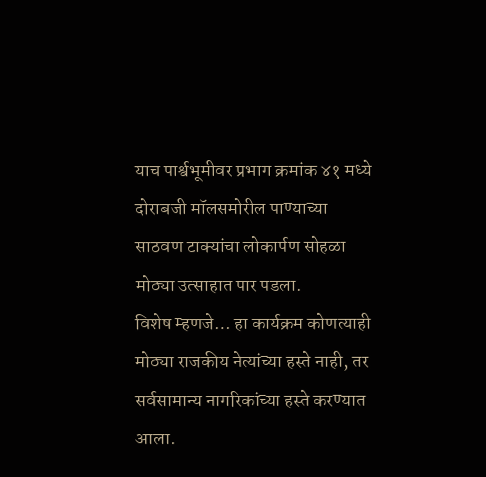याच पार्श्वभूमीवर प्रभाग क्रमांक ४१ मध्ये दोराबजी मॉलसमोरील पाण्याच्या साठवण टाक्यांचा लोकार्पण सोहळा मोठ्या उत्साहात पार पडला.
विशेष म्हणजे… हा कार्यक्रम कोणत्याही मोठ्या राजकीय नेत्यांच्या हस्ते नाही, तर सर्वसामान्य नागरिकांच्या हस्ते करण्यात आला.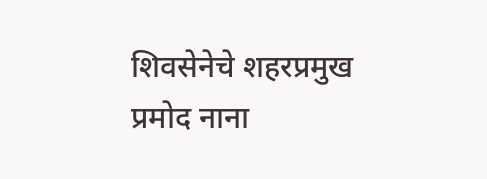शिवसेनेचे शहरप्रमुख प्रमोद नाना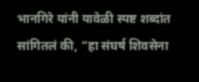भानगिरे यांनी यावेळी स्पष्ट शब्दांत सांगितलं की, “हा संघर्ष शिवसेना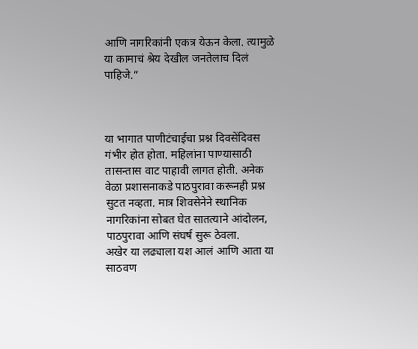आणि नागरिकांनी एकत्र येऊन केला. त्यामुळे या कामाचं श्रेय देखील जनतेलाच दिलं पाहिजे.”



या भागात पाणीटंचाईचा प्रश्न दिवसेंदिवस गंभीर होत होता. महिलांना पाण्यासाठी तासन्तास वाट पाहावी लागत होती. अनेक वेळा प्रशासनाकडे पाठपुरावा करूनही प्रश्न सुटत नव्हता. मात्र शिवसेनेने स्थानिक नागरिकांना सोबत घेत सातत्याने आंदोलन, पाठपुरावा आणि संघर्ष सुरू ठेवला.
अखेर या लढ्याला यश आलं आणि आता या साठवण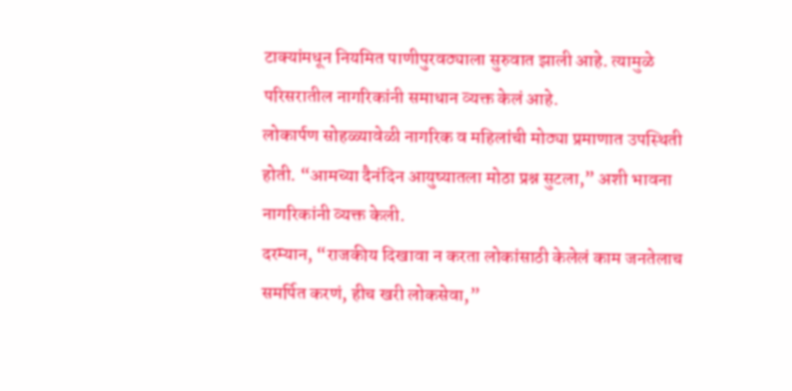टाक्यांमधून नियमित पाणीपुरवठ्याला सुरुवात झाली आहे. त्यामुळे परिसरातील नागरिकांनी समाधान व्यक्त केलं आहे.
लोकार्पण सोहळ्यावेळी नागरिक व महिलांची मोठ्या प्रमाणात उपस्थिती होती. “आमच्या दैनंदिन आयुष्यातला मोठा प्रश्न सुटला,” अशी भावना नागरिकांनी व्यक्त केली.
दरम्यान, “राजकीय दिखावा न करता लोकांसाठी केलेलं काम जनतेलाच समर्पित करणं, हीच खरी लोकसेवा,”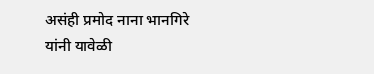असंही प्रमोद नाना भानगिरे यांनी यावेळी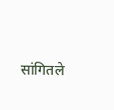सांगितले